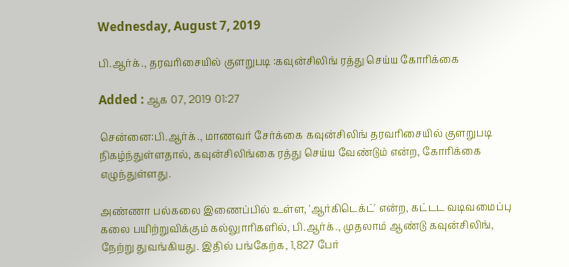Wednesday, August 7, 2019

பி.ஆர்க்., தரவரிசையில் குளறுபடி :கவுன்சிலிங் ரத்து செய்ய கோரிக்கை

Added : ஆக 07, 2019 01:27

சென்னை:பி.ஆர்க்., மாணவர் சேர்க்கை கவுன்சிலிங் தரவரிசையில் குளறுபடி நிகழ்ந்துள்ளதால், கவுன்சிலிங்கை ரத்து செய்ய வேண்டும் என்ற, கோரிக்கை எழுந்துள்ளது.

அண்ணா பல்கலை இணைப்பில் உள்ள, 'ஆர்கிடெக்ட்' என்ற, கட்டட வடிவமைப்பு கலை பயிற்றுவிக்கும் கல்லுாரிகளில், பி.ஆர்க்., முதலாம் ஆண்டு கவுன்சிலிங், நேற்று துவங்கியது. இதில் பங்கேற்க, 1,827 பேர்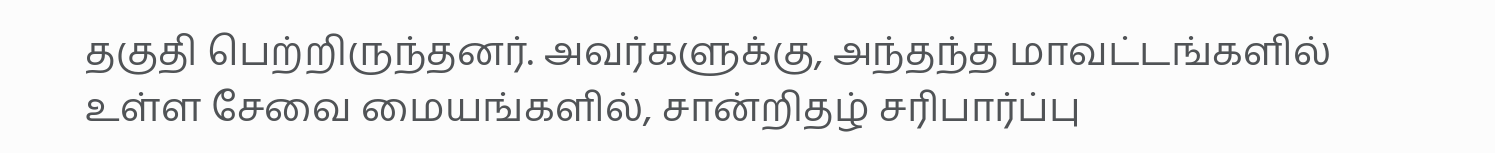தகுதி பெற்றிருந்தனர். அவர்களுக்கு, அந்தந்த மாவட்டங்களில் உள்ள சேவை மையங்களில், சான்றிதழ் சரிபார்ப்பு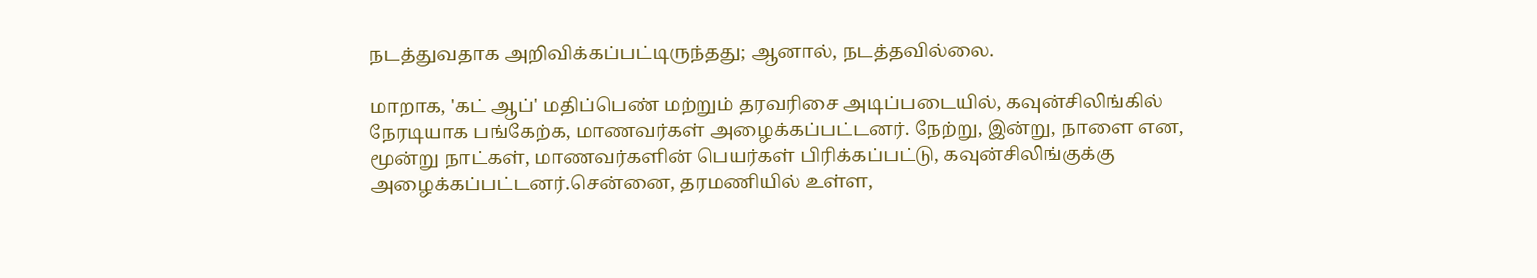நடத்துவதாக அறிவிக்கப்பட்டிருந்தது; ஆனால், நடத்தவில்லை.

மாறாக, 'கட் ஆப்' மதிப்பெண் மற்றும் தரவரிசை அடிப்படையில், கவுன்சிலிங்கில் நேரடியாக பங்கேற்க, மாணவர்கள் அழைக்கப்பட்டனர். நேற்று, இன்று, நாளை என, மூன்று நாட்கள், மாணவர்களின் பெயர்கள் பிரிக்கப்பட்டு, கவுன்சிலிங்குக்கு அழைக்கப்பட்டனர்.சென்னை, தரமணியில் உள்ள,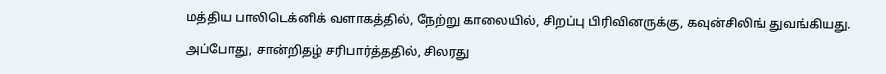மத்திய பாலிடெக்னிக் வளாகத்தில், நேற்று காலையில், சிறப்பு பிரிவினருக்கு, கவுன்சிலிங் துவங்கியது.

அப்போது, சான்றிதழ் சரிபார்த்ததில், சிலரது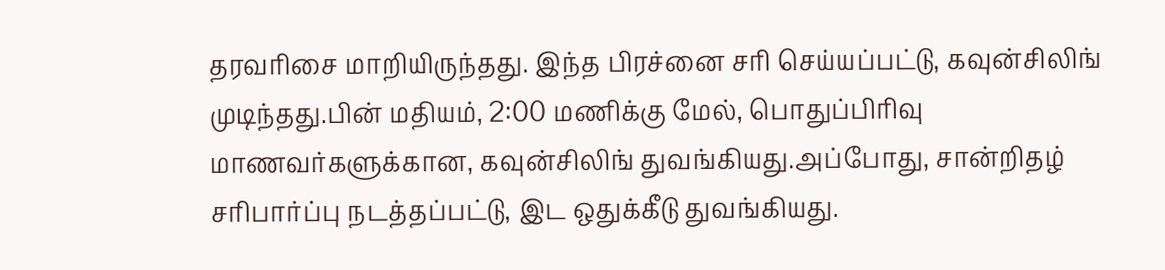தரவரிசை மாறியிருந்தது. இந்த பிரச்னை சரி செய்யப்பட்டு, கவுன்சிலிங் முடிந்தது.பின் மதியம், 2:00 மணிக்கு மேல், பொதுப்பிரிவு மாணவர்களுக்கான, கவுன்சிலிங் துவங்கியது.அப்போது, சான்றிதழ் சரிபார்ப்பு நடத்தப்பட்டு, இட ஒதுக்கீடு துவங்கியது.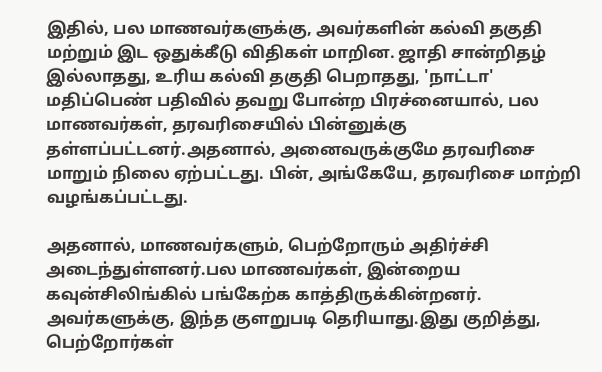இதில், பல மாணவர்களுக்கு, அவர்களின் கல்வி தகுதி மற்றும் இட ஒதுக்கீடு விதிகள் மாறின. ஜாதி சான்றிதழ் இல்லாதது, உரிய கல்வி தகுதி பெறாதது, 'நாட்டா' மதிப்பெண் பதிவில் தவறு போன்ற பிரச்னையால், பல மாணவர்கள், தரவரிசையில் பின்னுக்கு தள்ளப்பட்டனர்.அதனால், அனைவருக்குமே தரவரிசை மாறும் நிலை ஏற்பட்டது. பின், அங்கேயே, தரவரிசை மாற்றி வழங்கப்பட்டது.

அதனால், மாணவர்களும், பெற்றோரும் அதிர்ச்சி அடைந்துள்ளனர்.பல மாணவர்கள், இன்றைய கவுன்சிலிங்கில் பங்கேற்க காத்திருக்கின்றனர். அவர்களுக்கு, இந்த குளறுபடி தெரியாது.இது குறித்து, பெற்றோர்கள்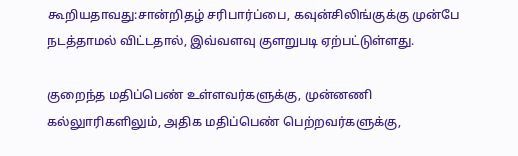கூறியதாவது:சான்றிதழ் சரிபார்ப்பை, கவுன்சிலிங்குக்கு முன்பே நடத்தாமல் விட்டதால், இவ்வளவு குளறுபடி ஏற்பட்டுள்ளது.

குறைந்த மதிப்பெண் உள்ளவர்களுக்கு, முன்னணி கல்லுாரிகளிலும், அதிக மதிப்பெண் பெற்றவர்களுக்கு,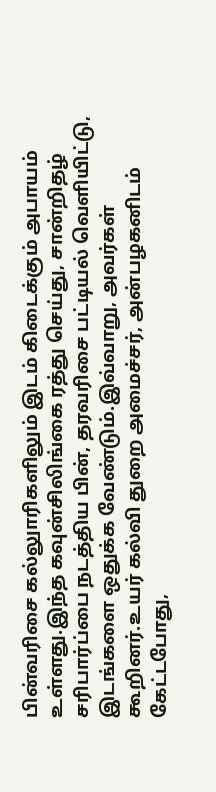பின்வரிசை கல்லுாரிகளிலும் இடம் கிடைக்கும் அபாயம் உள்ளது.இந்த கவுன்சிலிங்கை ரத்து செய்து, சான்றிதழ் சரிபார்ப்பை நடத்திய பின், தரவரிசை பட்டியல் வெளியிட்டு, இடங்களை ஒதுக்க வேண்டும்.இவ்வாறு, அவர்கள் கூறினர்.உயர் கல்வி துறை அமைச்சர், அன்பழகனிடம் கேட்டபோது,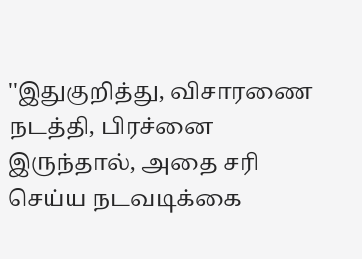''இதுகுறித்து, விசாரணை நடத்தி, பிரச்னை இருந்தால், அதை சரி செய்ய நடவடிக்கை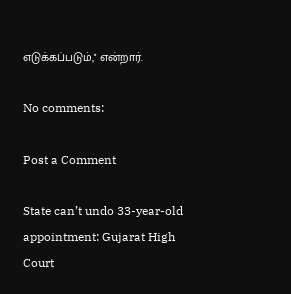எடுக்கப்படும்,'' என்றார்.

No comments:

Post a Comment

State can’t undo 33-year-old appointment: Gujarat High Court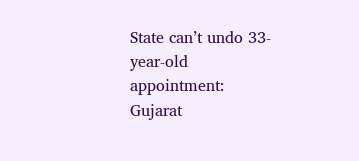State can’t undo 33-year-old appointment: Gujarat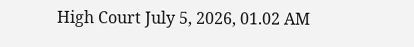High Court July 5, 2026, 01.02 AM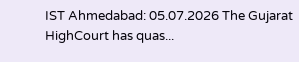IST Ahmedabad: 05.07.2026 The Gujarat HighCourt has quas...